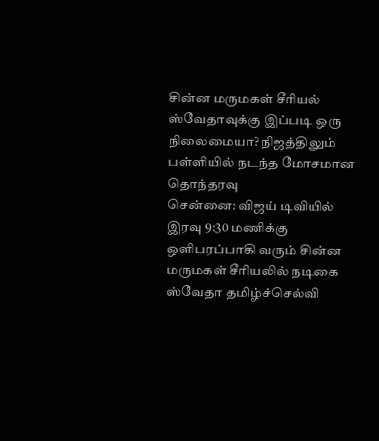சின்ன மருமகள் சீரியல் ஸ்வேதாவுக்கு இப்படி ஒரு நிலைமையா? நிஜத்திலும் பள்ளியில் நடந்த மோசமான தொந்தரவு
சென்னை: விஜய் டிவியில் இரவு 9:30 மணிக்கு ஒளிபரப்பாகி வரும் சின்ன மருமகள் சீரியலில் நடிகை ஸ்வேதா தமிழ்ச்செல்வி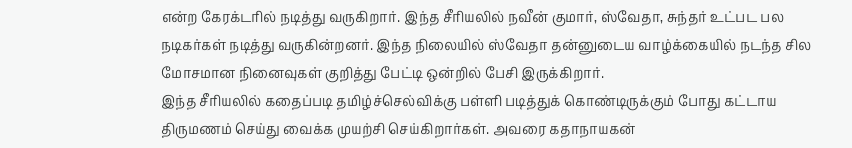என்ற கேரக்டரில் நடித்து வருகிறார். இந்த சீரியலில் நவீன் குமார், ஸ்வேதா, சுந்தர் உட்பட பல நடிகர்கள் நடித்து வருகின்றனர். இந்த நிலையில் ஸ்வேதா தன்னுடைய வாழ்க்கையில் நடந்த சில மோசமான நினைவுகள் குறித்து பேட்டி ஒன்றில் பேசி இருக்கிறார்.
இந்த சீரியலில் கதைப்படி தமிழ்ச்செல்விக்கு பள்ளி படித்துக் கொண்டிருக்கும் போது கட்டாய திருமணம் செய்து வைக்க முயற்சி செய்கிறார்கள். அவரை கதாநாயகன்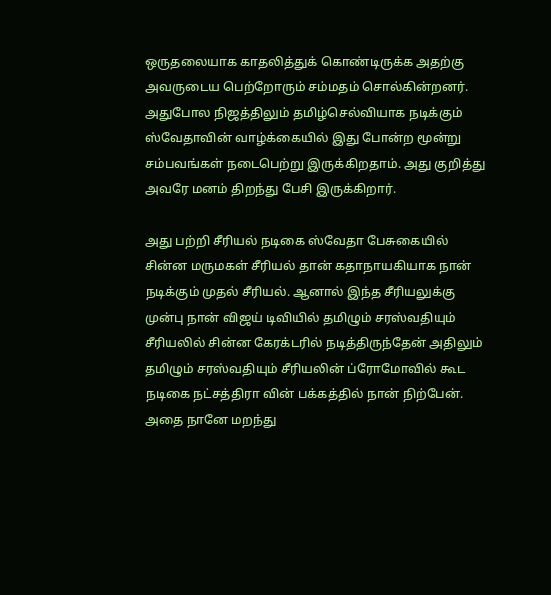ஒருதலையாக காதலித்துக் கொண்டிருக்க அதற்கு அவருடைய பெற்றோரும் சம்மதம் சொல்கின்றனர். அதுபோல நிஜத்திலும் தமிழ்செல்வியாக நடிக்கும் ஸ்வேதாவின் வாழ்க்கையில் இது போன்ற மூன்று சம்பவங்கள் நடைபெற்று இருக்கிறதாம். அது குறித்து அவரே மனம் திறந்து பேசி இருக்கிறார்.

அது பற்றி சீரியல் நடிகை ஸ்வேதா பேசுகையில் சின்ன மருமகள் சீரியல் தான் கதாநாயகியாக நான் நடிக்கும் முதல் சீரியல். ஆனால் இந்த சீரியலுக்கு முன்பு நான் விஜய் டிவியில் தமிழும் சரஸ்வதியும் சீரியலில் சின்ன கேரக்டரில் நடித்திருந்தேன் அதிலும் தமிழும் சரஸ்வதியும் சீரியலின் ப்ரோமோவில் கூட நடிகை நட்சத்திரா வின் பக்கத்தில் நான் நிற்பேன். அதை நானே மறந்து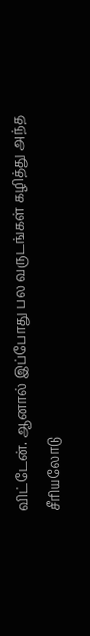விட்டேன். ஆனால் இப்போது பல வருடங்கள் கழித்து அந்த சீரியலோடு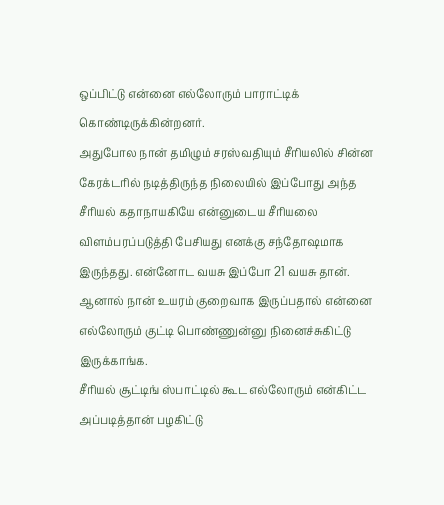ஒப்பிட்டு என்னை எல்லோரும் பாராட்டிக் கொண்டிருக்கின்றனர்.
அதுபோல நான் தமிழும் சரஸ்வதியும் சீரியலில் சின்ன கேரக்டரில் நடித்திருந்த நிலையில் இப்போது அந்த சீரியல் கதாநாயகியே என்னுடைய சீரியலை விளம்பரப்படுத்தி பேசியது எனக்கு சந்தோஷமாக இருந்தது. என்னோட வயசு இப்போ 21 வயசு தான். ஆனால் நான் உயரம் குறைவாக இருப்பதால் என்னை எல்லோரும் குட்டி பொண்ணுன்னு நினைச்சுகிட்டு இருக்காங்க.
சீரியல் சூட்டிங் ஸ்பாட்டில் கூட எல்லோரும் என்கிட்ட அப்படித்தான் பழகிட்டு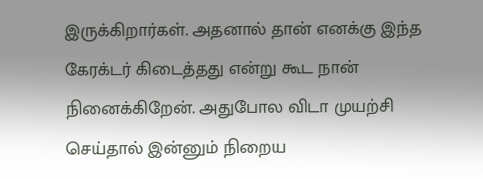இருக்கிறார்கள். அதனால் தான் எனக்கு இந்த கேரக்டர் கிடைத்தது என்று கூட நான் நினைக்கிறேன். அதுபோல விடா முயற்சி செய்தால் இன்னும் நிறைய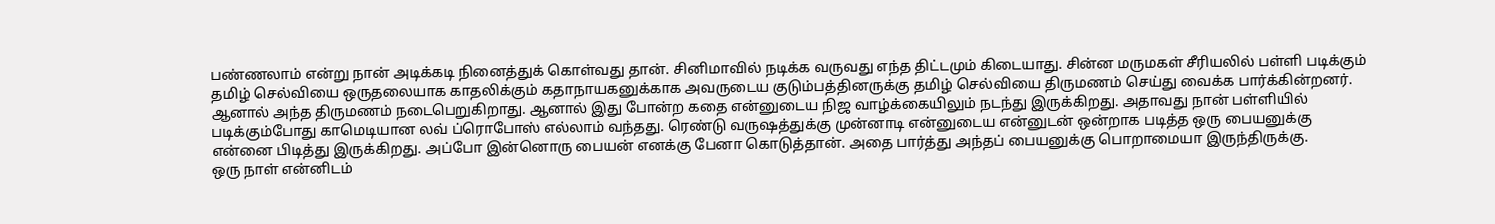பண்ணலாம் என்று நான் அடிக்கடி நினைத்துக் கொள்வது தான். சினிமாவில் நடிக்க வருவது எந்த திட்டமும் கிடையாது. சின்ன மருமகள் சீரியலில் பள்ளி படிக்கும் தமிழ் செல்வியை ஒருதலையாக காதலிக்கும் கதாநாயகனுக்காக அவருடைய குடும்பத்தினருக்கு தமிழ் செல்வியை திருமணம் செய்து வைக்க பார்க்கின்றனர்.
ஆனால் அந்த திருமணம் நடைபெறுகிறாது. ஆனால் இது போன்ற கதை என்னுடைய நிஜ வாழ்க்கையிலும் நடந்து இருக்கிறது. அதாவது நான் பள்ளியில் படிக்கும்போது காமெடியான லவ் ப்ரொபோஸ் எல்லாம் வந்தது. ரெண்டு வருஷத்துக்கு முன்னாடி என்னுடைய என்னுடன் ஒன்றாக படித்த ஒரு பையனுக்கு என்னை பிடித்து இருக்கிறது. அப்போ இன்னொரு பையன் எனக்கு பேனா கொடுத்தான். அதை பார்த்து அந்தப் பையனுக்கு பொறாமையா இருந்திருக்கு.
ஒரு நாள் என்னிடம்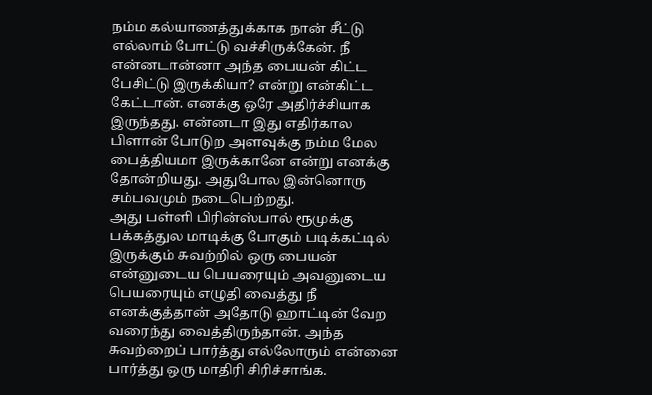நம்ம கல்யாணத்துக்காக நான் சீட்டு எல்லாம் போட்டு வச்சிருக்கேன். நீ என்னடான்னா அந்த பையன் கிட்ட பேசிட்டு இருக்கியா? என்று என்கிட்ட கேட்டான். எனக்கு ஒரே அதிர்ச்சியாக இருந்தது. என்னடா இது எதிர்கால பிளான் போடுற அளவுக்கு நம்ம மேல பைத்தியமா இருக்கானே என்று எனக்கு தோன்றியது. அதுபோல இன்னொரு சம்பவமும் நடைபெற்றது.
அது பள்ளி பிரின்ஸ்பால் ரூமுக்கு பக்கத்துல மாடிக்கு போகும் படிக்கட்டில் இருக்கும் சுவற்றில் ஒரு பையன் என்னுடைய பெயரையும் அவனுடைய பெயரையும் எழுதி வைத்து நீ எனக்குத்தான் அதோடு ஹாட்டின் வேற வரைந்து வைத்திருந்தான். அந்த சுவற்றைப் பார்த்து எல்லோரும் என்னை பார்த்து ஒரு மாதிரி சிரிச்சாங்க.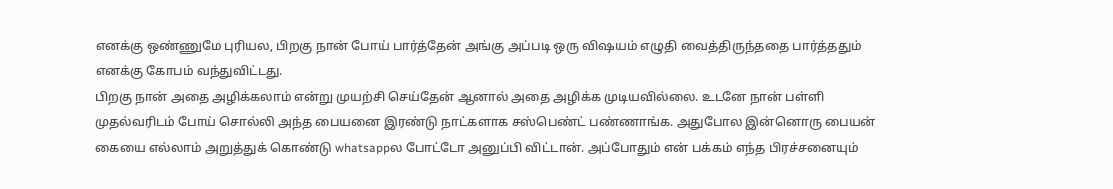எனக்கு ஒண்ணுமே புரியல, பிறகு நான் போய் பார்த்தேன் அங்கு அப்படி ஒரு விஷயம் எழுதி வைத்திருந்ததை பார்த்ததும் எனக்கு கோபம் வந்துவிட்டது.
பிறகு நான் அதை அழிக்கலாம் என்று முயற்சி செய்தேன் ஆனால் அதை அழிக்க முடியவில்லை. உடனே நான் பள்ளி முதல்வரிடம் போய் சொல்லி அந்த பையனை இரண்டு நாட்களாக சஸ்பெண்ட் பண்ணாங்க. அதுபோல இன்னொரு பையன் கையை எல்லாம் அறுத்துக் கொண்டு whatsappல போட்டோ அனுப்பி விட்டான். அப்போதும் என் பக்கம் எந்த பிரச்சனையும்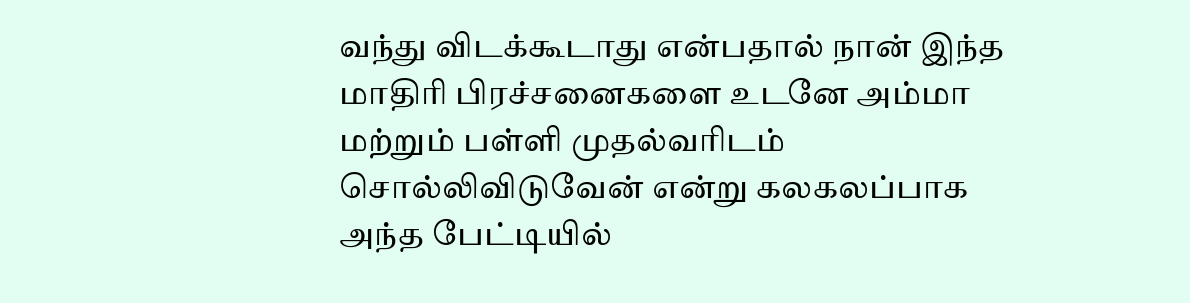வந்து விடக்கூடாது என்பதால் நான் இந்த மாதிரி பிரச்சனைகளை உடனே அம்மா மற்றும் பள்ளி முதல்வரிடம் சொல்லிவிடுவேன் என்று கலகலப்பாக அந்த பேட்டியில்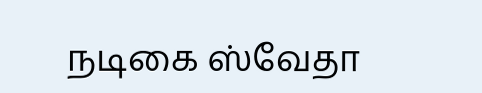நடிகை ஸ்வேதா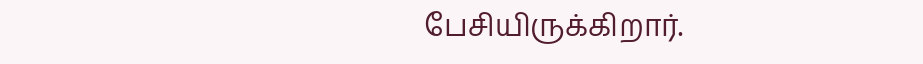பேசியிருக்கிறார்.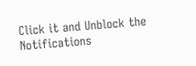Click it and Unblock the Notifications